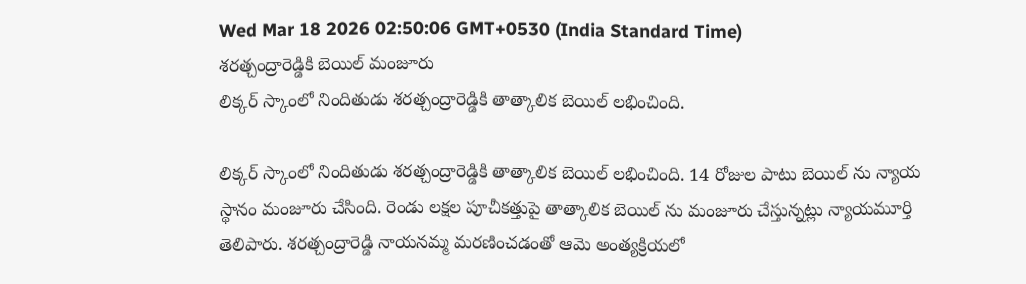Wed Mar 18 2026 02:50:06 GMT+0530 (India Standard Time)
శరత్చంద్రారెడ్డికి బెయిల్ మంజూరు
లిక్కర్ స్కాంలో నిందితుడు శరత్చంద్రారెడ్డికి తాత్కాలిక బెయిల్ లభించింది.

లిక్కర్ స్కాంలో నిందితుడు శరత్చంద్రారెడ్డికి తాత్కాలిక బెయిల్ లభించింది. 14 రోజుల పాటు బెయిల్ ను న్యాయ స్థానం మంజూరు చేసింది. రెండు లక్షల పూచీకత్తుపై తాత్కాలిక బెయిల్ ను మంజూరు చేస్తున్నట్లు న్యాయమూర్తి తెలిపారు. శరత్చంద్రారెడ్డి నాయనమ్మ మరణించడంతో ఆమె అంత్యక్రియలో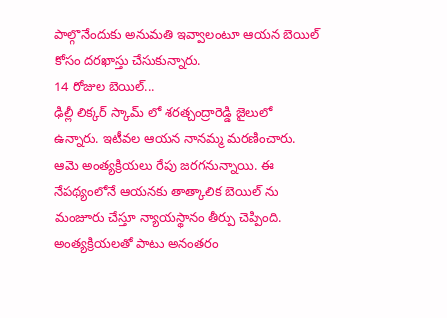పాల్గొనేందుకు అనుమతి ఇవ్వాలంటూ ఆయన బెయిల్ కోసం దరఖాస్తు చేసుకున్నారు.
14 రోజుల బెయిల్...
ఢిల్లీ లిక్కర్ స్కామ్ లో శరత్చంద్రారెడ్డి జైలులో ఉన్నారు. ఇటీవల ఆయన నానమ్మ మరణించారు. ఆమె అంత్యక్రియలు రేపు జరగనున్నాయి. ఈ నేపథ్యంలోనే ఆయనకు తాత్కాలిక బెయిల్ ను మంజూరు చేస్తూ న్యాయస్థానం తీర్పు చెప్పింది. అంత్యక్రియలతో పాటు అనంతరం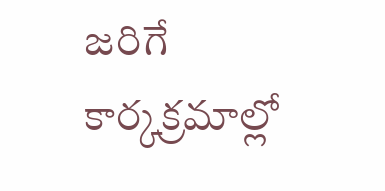జరిగే కార్కక్రమాల్లో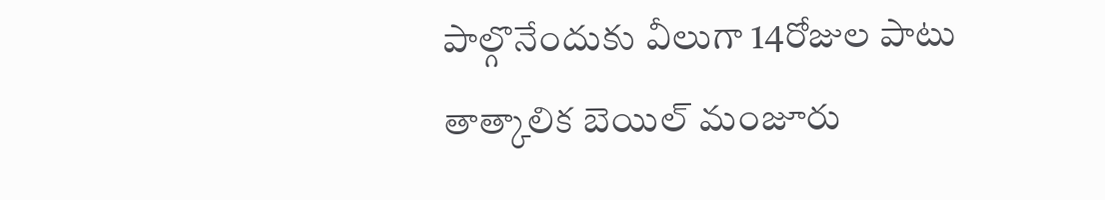పాల్గొనేందుకు వీలుగా 14రోజుల పాటు తాత్కాలిక బెయిల్ మంజూరు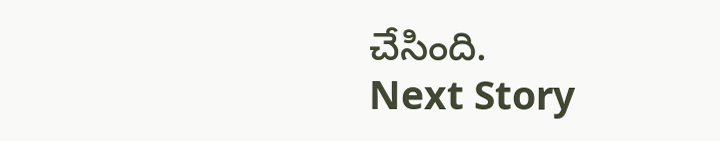చేసింది.
Next Story